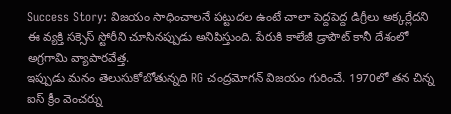Success Story: విజయం సాధించాలనే పట్టుదల ఉంటే చాలా పెద్దపెద్ద డిగ్రీలు అక్కర్లేదని ఈ వ్యక్తి సక్సెస్ స్టోరీని చూసినప్పుడు అనిపిస్తుంది. పేరుకి కాలేజీ డ్రాపౌట్ కానీ దేశంలో అగ్రగామి వ్యాపారవేత్త.
ఇప్పుడు మనం తెలుసుకోబోతున్నది RG చంద్రమోగన్ విజయం గురించే. 1970లో తన చిన్న ఐస్ క్రీం వెంచర్ను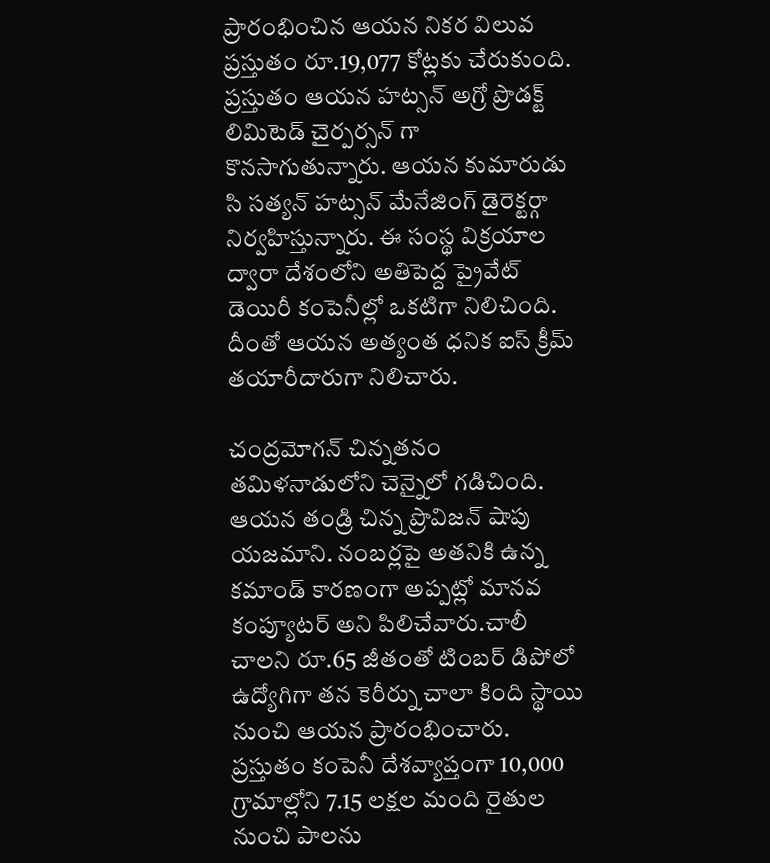ప్రారంభించిన ఆయన నికర విలువ ప్రస్తుతం రూ.19,077 కోట్లకు చేరుకుంది. ప్రస్తుతం ఆయన హట్సన్ అగ్రో ప్రొడక్ట్ లిమిటెడ్ చైర్పర్సన్ గా కొనసాగుతున్నారు. ఆయన కుమారుడు సి సత్యన్ హట్సన్ మేనేజింగ్ డైరెక్టర్గా నిర్వహిస్తున్నారు. ఈ సంస్థ విక్రయాల ద్వారా దేశంలోని అతిపెద్ద ప్రైవేట్ డెయిరీ కంపెనీల్లో ఒకటిగా నిలిచింది. దీంతో ఆయన అత్యంత ధనిక ఐస్ క్రీమ్ తయారీదారుగా నిలిచారు.

చంద్రమోగన్ చిన్నతనం తమిళనాడులోని చెన్నైలో గడిచింది. ఆయన తండ్రి చిన్న ప్రొవిజన్ షాపు యజమాని. నంబర్లపై అతనికి ఉన్న కమాండ్ కారణంగా అప్పట్లో మానవ కంప్యూటర్ అని పిలిచేవారు.చాలీ చాలని రూ.65 జీతంతో టింబర్ డిపోలో ఉద్యోగిగా తన కెరీర్ను చాలా కింది స్థాయి నుంచి ఆయన ప్రారంభించారు.
ప్రస్తుతం కంపెనీ దేశవ్యాప్తంగా 10,000 గ్రామాల్లోని 7.15 లక్షల మంది రైతుల నుంచి పాలను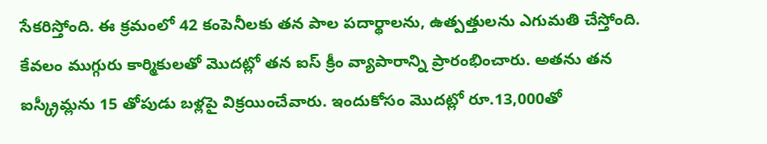సేకరిస్తోంది. ఈ క్రమంలో 42 కంపెనీలకు తన పాల పదార్థాలను, ఉత్పత్తులను ఎగుమతి చేస్తోంది. కేవలం ముగ్గురు కార్మికులతో మెుదట్లో తన ఐస్ క్రీం వ్యాపారాన్ని ప్రారంభించారు. అతను తన ఐస్క్రీమ్లను 15 తోపుడు బళ్లపై విక్రయించేవారు. ఇందుకోసం మెుదట్లో రూ.13,000తో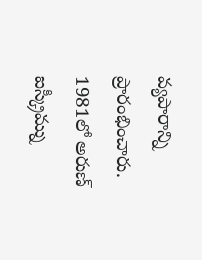వ్యపారాన్ని ప్రారంభించారు. 1981లో అరుణ్ ఐస్క్రీమ్ను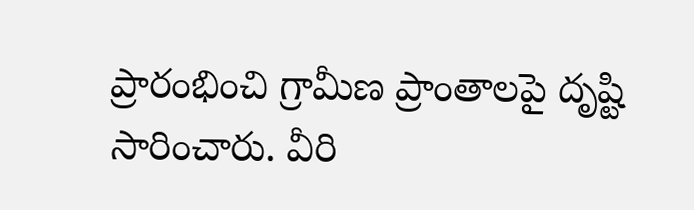ప్రారంభించి గ్రామీణ ప్రాంతాలపై దృష్టి సారించారు. వీరి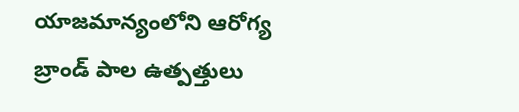యాజమాన్యంలోని ఆరోగ్య బ్రాండ్ పాల ఉత్పత్తులు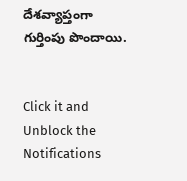దేశవ్యాప్తంగా గుర్తింపు పొందాయి.


Click it and Unblock the Notifications